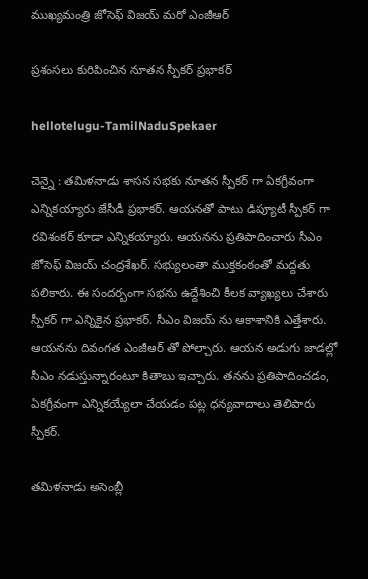ముఖ్య‌మంత్రి జోసెఫ్ విజ‌య్ మ‌రో ఎంజీఆర్

ప్ర‌శంస‌లు కురిపించిన నూత‌న‌ స్పీక‌ర్ ప్ర‌భాక‌ర్

hellotelugu-TamilNaduSpekaer

చెన్నై : త‌మిళ‌నాడు శాస‌న స‌భ‌కు నూత‌న స్పీక‌ర్ గా ఏక‌గ్రీవంగా ఎన్నిక‌య్యారు జేసీడీ ప్ర‌భాక‌ర్. ఆయ‌న‌తో పాటు డిప్యూటీ స్పీక‌ర్ గా ర‌విశంక‌ర్ కూడా ఎన్నిక‌య్యారు. ఆయ‌న‌ను ప్ర‌తిపాదించారు సీఎం జోసెఫ్ విజ‌య్ చంద్ర‌శేఖ‌ర్. స‌భ్యులంతా ముక్తకంఠంతో మ‌ద్ద‌తు ప‌లికారు. ఈ సంద‌ర్బంగా స‌భ‌ను ఉద్దేశించి కీల‌క వ్యాఖ్య‌లు చేశారు స్పీక‌ర్ గా ఎన్నికైన ప్ర‌భాక‌ర్. సీఎం విజ‌య్ ను ఆకాశానికి ఎత్తేశారు. ఆయ‌న‌ను దివంగ‌త ఎంజీఆర్ తో పోల్చారు. ఆయ‌న అడుగు జాడ‌ల్లో సీఎం న‌డుస్తున్నారంటూ కితాబు ఇచ్చారు. త‌న‌ను ప్ర‌తిపాదించ‌డం, ఏక‌గ్రీవంగా ఎన్నిక‌య్యేలా చేయ‌డం ప‌ట్ల ధ‌న్య‌వాదాలు తెలిపారు స్పీక‌ర్.

తమిళనాడు అసెంబ్లీ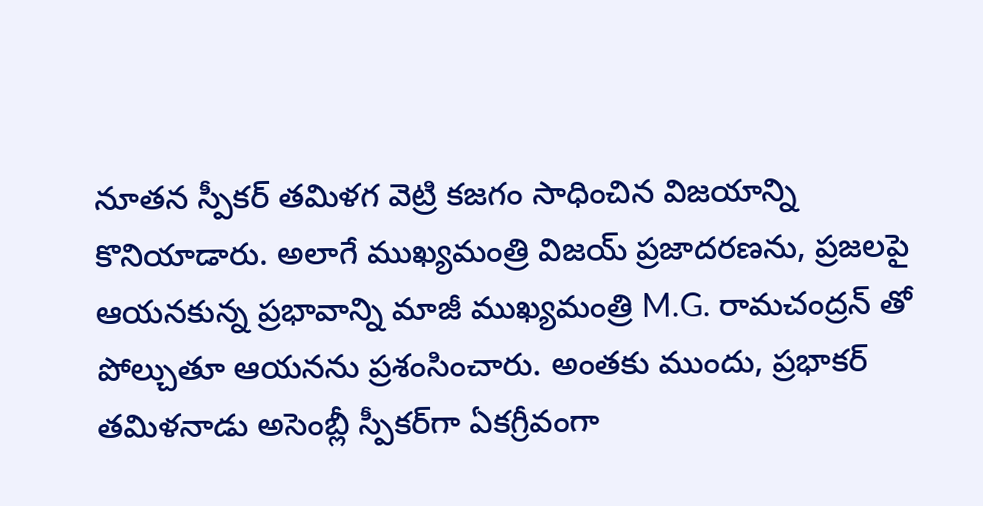నూతన స్పీకర్ తమిళగ వెట్రి కజగం సాధించిన విజయాన్ని కొనియాడారు. అలాగే ముఖ్యమంత్రి విజయ్ ప్రజాదరణను, ప్రజలపై ఆయనకున్న ప్రభావాన్ని మాజీ ముఖ్యమంత్రి M.G. రామచంద్రన్ తో పోల్చుతూ ఆయనను ప్రశంసించారు. అంతకు ముందు, ప్రభాకర్ తమిళనాడు అసెంబ్లీ స్పీకర్‌గా ఏకగ్రీవంగా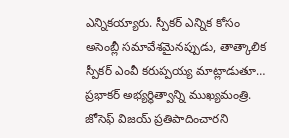ఎన్నికయ్యారు. స్పీకర్ ఎన్నిక కోసం అసెంబ్లీ సమావేశమైనప్పుడు, తాత్కాలిక స్పీకర్ ఎంవీ కరుప్పయ్య మాట్లాడుతూ… ప్రభాకర్ అభ్యర్థిత్వాన్ని ముఖ్యమంత్రి. జోసెఫ్ విజయ్ ప్రతిపాదించారని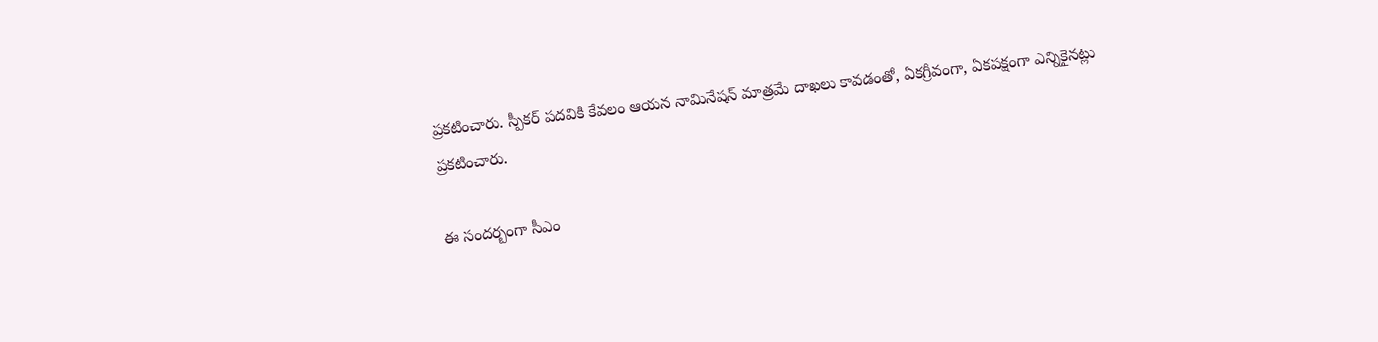ప్ర‌క‌టించారు. స్పీకర్ పదవికి కేవలం ఆయన నామినేషన్ మాత్రమే దాఖలు కావడంతో, ఏకగ్రీవంగా, ఏకపక్షంగా ఎన్నికైనట్లు ప్రకటించారు.

ఈ సంద‌ర్బంగా సీఎం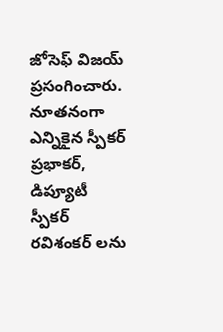జోసెఫ్ విజ‌య్ ప్ర‌సంగించారు. నూత‌నంగా ఎన్నికైన స్పీక‌ర్ ప్ర‌భాక‌ర్, డిప్యూటీ స్పీక‌ర్ ర‌విశంక‌ర్ లను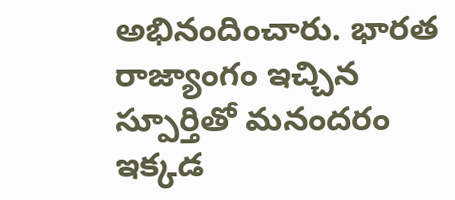అభినందించారు. భార‌త రాజ్యాంగం ఇచ్చిన స్పూర్తితో మ‌నంద‌రం ఇక్క‌డ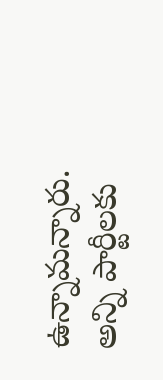ఉన్నామ‌న్నారు. అన్ని పార్టీల‌కు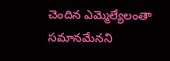చెందిన ఎమ్మెల్యేలంతా స‌మాన‌మేన‌ని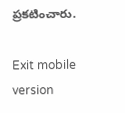ప్ర‌క‌టించారు.

Exit mobile version